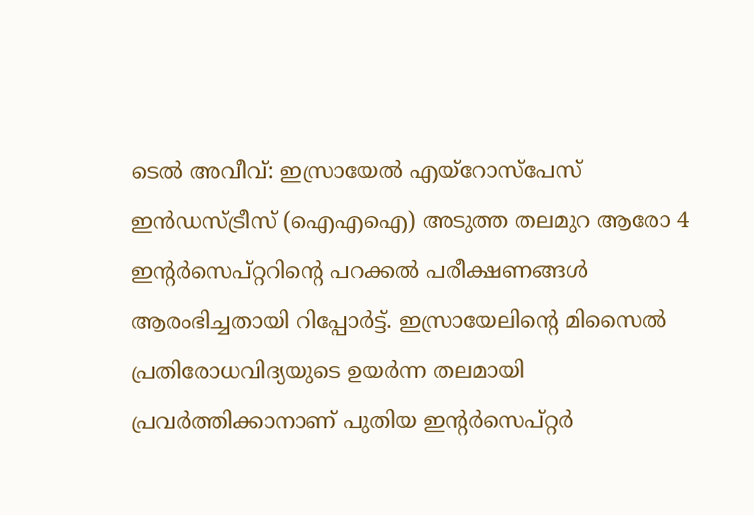ടെൽ അവീവ്: ഇസ്രായേൽ എയ്റോസ്പേസ് ഇൻഡസ്ട്രീസ് (ഐഎഐ) അടുത്ത തലമുറ ആരോ 4 ഇന്റർസെപ്റ്ററിന്റെ പറക്കൽ പരീക്ഷണങ്ങൾ ആരംഭിച്ചതായി റിപ്പോർട്ട്. ഇസ്രായേലിന്റെ മിസൈൽ പ്രതിരോധവിദ്യയുടെ ഉയർന്ന തലമായി പ്രവർത്തിക്കാനാണ് പുതിയ ഇന്റർസെപ്റ്റർ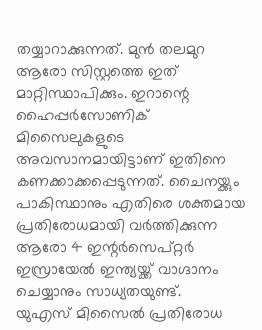തയ്യാറാക്കുന്നത്. മുൻ തലമുറ ആരോ സിസ്റ്റത്തെ ഇത് മാറ്റിസ്ഥാപിക്കും. ഇറാന്റെ ഹൈപ്പർസോണിക് മിസൈലുകളുടെ അവസാനമായിട്ടാണ് ഇതിനെ കണക്കാക്കപ്പെടുന്നത്. ചൈനയ്ക്കും പാകിസ്ഥാനും എതിരെ ശക്തമായ പ്രതിരോധമായി വർത്തിക്കുന്ന ആരോ 4 ഇന്റർസെപ്റ്റർ ഇസ്രായേൽ ഇന്ത്യയ്ക്ക് വാഗ്ദാനം ചെയ്യാനും സാധ്യതയുണ്ട്.
യുഎസ് മിസൈൽ പ്രതിരോധ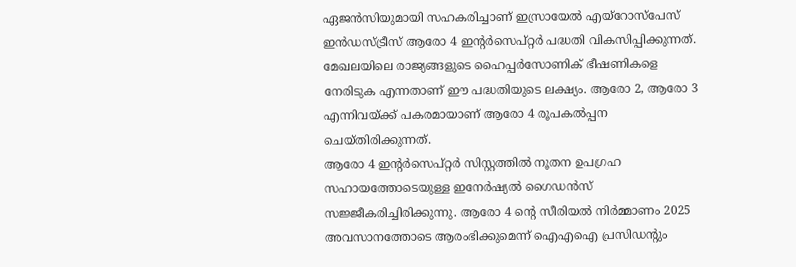ഏജൻസിയുമായി സഹകരിച്ചാണ് ഇസ്രായേൽ എയ്റോസ്പേസ് ഇൻഡസ്ട്രീസ് ആരോ 4 ഇന്റർസെപ്റ്റർ പദ്ധതി വികസിപ്പിക്കുന്നത്. മേഖലയിലെ രാജ്യങ്ങളുടെ ഹൈപ്പർസോണിക് ഭീഷണികളെ നേരിടുക എന്നതാണ് ഈ പദ്ധതിയുടെ ലക്ഷ്യം. ആരോ 2, ആരോ 3 എന്നിവയ്ക്ക് പകരമായാണ് ആരോ 4 രൂപകൽപ്പന ചെയ്തിരിക്കുന്നത്.
ആരോ 4 ഇന്റർസെപ്റ്റർ സിസ്റ്റത്തിൽ നൂതന ഉപഗ്രഹ സഹായത്തോടെയുള്ള ഇനേർഷ്യൽ ഗൈഡൻസ് സജ്ജീകരിച്ചിരിക്കുന്നു. ആരോ 4 ന്റെ സീരിയൽ നിർമ്മാണം 2025 അവസാനത്തോടെ ആരംഭിക്കുമെന്ന് ഐഎഐ പ്രസിഡന്റും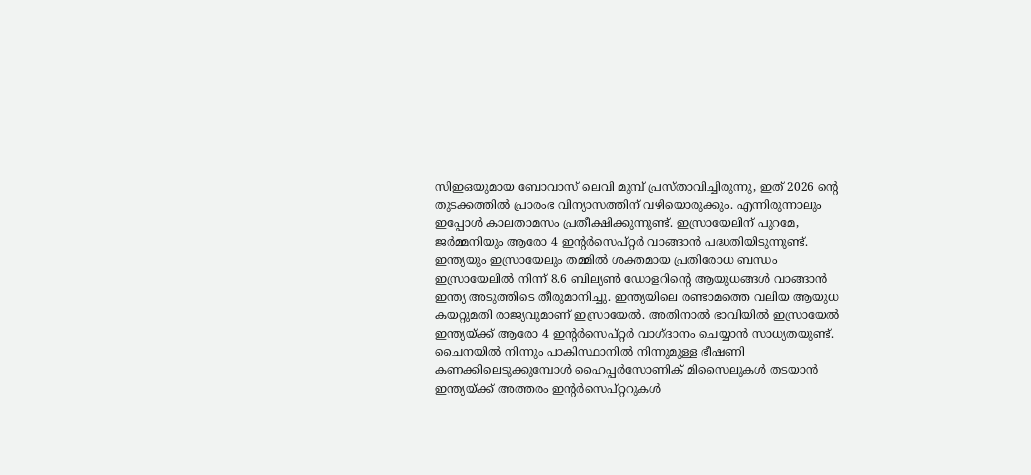സിഇഒയുമായ ബോവാസ് ലെവി മുമ്പ് പ്രസ്താവിച്ചിരുന്നു, ഇത് 2026 ന്റെ തുടക്കത്തിൽ പ്രാരംഭ വിന്യാസത്തിന് വഴിയൊരുക്കും. എന്നിരുന്നാലും ഇപ്പോൾ കാലതാമസം പ്രതീക്ഷിക്കുന്നുണ്ട്. ഇസ്രായേലിന് പുറമേ, ജർമ്മനിയും ആരോ 4 ഇന്റർസെപ്റ്റർ വാങ്ങാൻ പദ്ധതിയിടുന്നുണ്ട്.
ഇന്ത്യയും ഇസ്രായേലും തമ്മിൽ ശക്തമായ പ്രതിരോധ ബന്ധം
ഇസ്രായേലിൽ നിന്ന് 8.6 ബില്യൺ ഡോളറിന്റെ ആയുധങ്ങൾ വാങ്ങാൻ ഇന്ത്യ അടുത്തിടെ തീരുമാനിച്ചു. ഇന്ത്യയിലെ രണ്ടാമത്തെ വലിയ ആയുധ കയറ്റുമതി രാജ്യവുമാണ് ഇസ്രായേൽ. അതിനാൽ ഭാവിയിൽ ഇസ്രായേൽ ഇന്ത്യയ്ക്ക് ആരോ 4 ഇന്റർസെപ്റ്റർ വാഗ്ദാനം ചെയ്യാൻ സാധ്യതയുണ്ട്. ചൈനയിൽ നിന്നും പാകിസ്ഥാനിൽ നിന്നുമുള്ള ഭീഷണി കണക്കിലെടുക്കുമ്പോൾ ഹൈപ്പർസോണിക് മിസൈലുകൾ തടയാൻ ഇന്ത്യയ്ക്ക് അത്തരം ഇന്റർസെപ്റ്ററുകൾ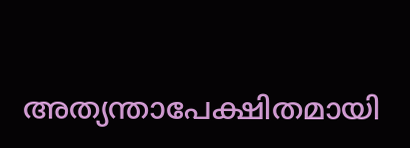അത്യന്താപേക്ഷിതമായി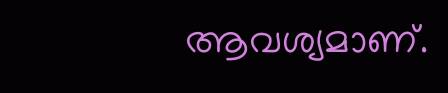ആവശ്യമാണ്.